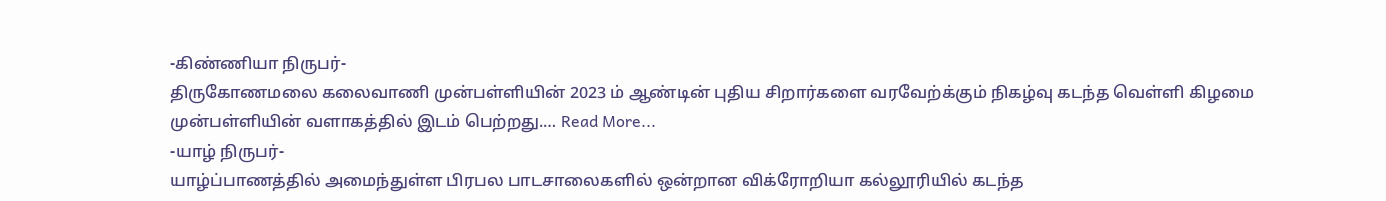-கிண்ணியா நிருபர்-
திருகோணமலை கலைவாணி முன்பள்ளியின் 2023 ம் ஆண்டின் புதிய சிறார்களை வரவேற்க்கும் நிகழ்வு கடந்த வெள்ளி கிழமை முன்பள்ளியின் வளாகத்தில் இடம் பெற்றது.… Read More...
-யாழ் நிருபர்-
யாழ்ப்பாணத்தில் அமைந்துள்ள பிரபல பாடசாலைகளில் ஒன்றான விக்ரோறியா கல்லூரியில் கடந்த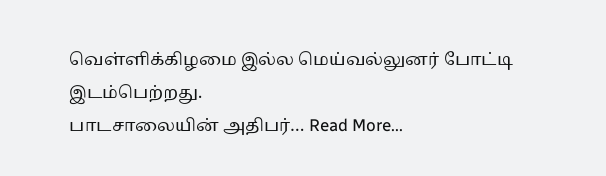வெள்ளிக்கிழமை இல்ல மெய்வல்லுனர் போட்டி இடம்பெற்றது.
பாடசாலையின் அதிபர்… Read More...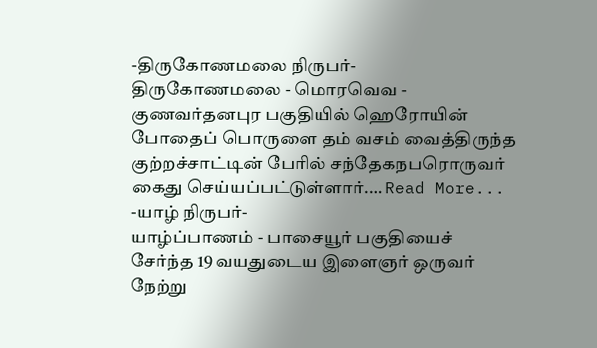-திருகோணமலை நிருபர்-
திருகோணமலை - மொரவெவ - குணவர்தனபுர பகுதியில் ஹெரோயின் போதைப் பொருளை தம் வசம் வைத்திருந்த குற்றச்சாட்டின் பேரில் சந்தேகநபரொருவர் கைது செய்யப்பட்டுள்ளார்.… Read More...
-யாழ் நிருபர்-
யாழ்ப்பாணம் - பாசையூர் பகுதியைச் சேர்ந்த 19 வயதுடைய இளைஞர் ஒருவர் நேற்று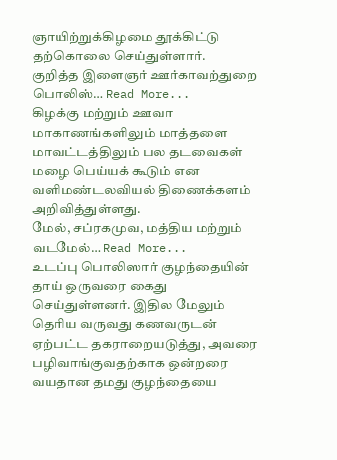ஞாயிற்றுக்கிழமை தூக்கிட்டு தற்கொலை செய்துள்ளார்.
குறித்த இளைஞர் ஊர்காவற்துறை பொலிஸ்… Read More...
கிழக்கு மற்றும் ஊவா மாகாணங்களிலும் மாத்தளை மாவட்டத்திலும் பல தடவைகள் மழை பெய்யக் கூடும் என வளிமண்டலவியல் திணைக்களம் அறிவித்துள்ளது.
மேல், சப்ரகமுவ, மத்திய மற்றும் வடமேல்… Read More...
உடப்பு பொலிஸார் குழந்தையின் தாய் ஒருவரை கைது செய்துள்ளனர். இதில மேலும் தெரிய வருவது கணவருடன் ஏற்பட்ட தகராறையடுத்து, அவரை பழிவாங்குவதற்காக ஒன்றரை வயதான தமது குழந்தையை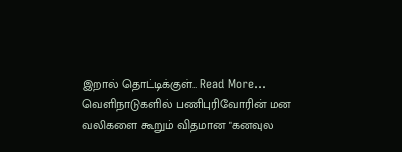இறால் தொட்டிக்குள்… Read More...
வெளிநாடுகளில் பணிபுரிவோரின் மன வலிகளை கூறும் விதமான "கனவுல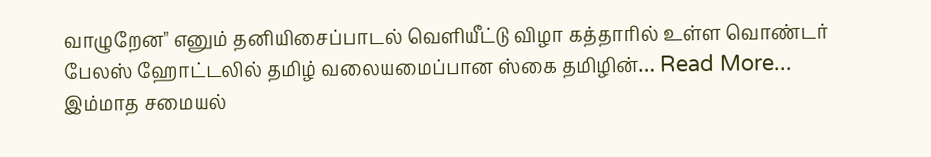வாழுறேன" எனும் தனியிசைப்பாடல் வெளியீட்டு விழா கத்தாரில் உள்ள வொண்டர் பேலஸ் ஹோட்டலில் தமிழ் வலையமைப்பான ஸ்கை தமிழின்… Read More...
இம்மாத சமையல்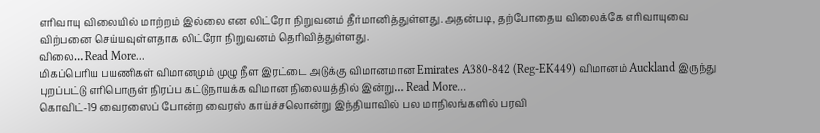எரிவாயு விலையில் மாற்றம் இல்லை என லிட்ரோ நிறுவனம் தீர்மானித்துள்ளது.அதன்படி, தற்போதைய விலைக்கே எரிவாயுவை விற்பனை செய்யவுள்ளதாக லிட்ரோ நிறுவனம் தெரிவித்துள்ளது.
விலை… Read More...
மிகப்பெரிய பயணிகள் விமானமும் முழு நீள இரட்டை அடுக்கு விமானமான Emirates A380-842 (Reg-EK449) விமானம் Auckland இருந்து புறப்பட்டு எரிபொருள் நிரப்ப கட்டுநாயக்க விமான நிலையத்தில் இன்று… Read More...
கொவிட்-19 வைரஸைப் போன்ற வைரஸ் காய்ச்சலொன்று இந்தியாவில் பல மாநிலங்களில் பரவி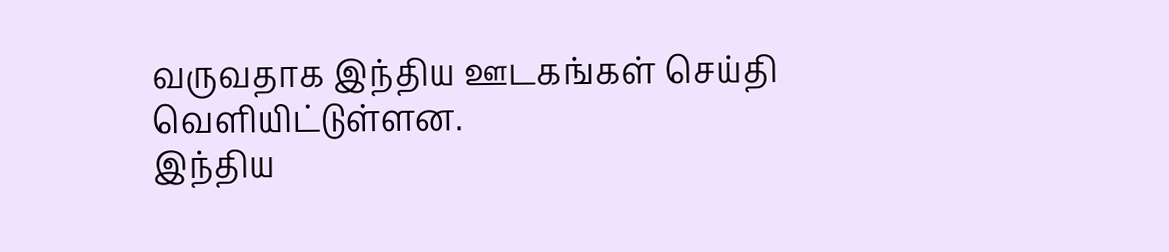வருவதாக இந்திய ஊடகங்கள் செய்தி வெளியிட்டுள்ளன.
இந்திய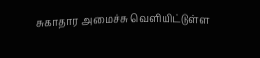சுகாதார அமைச்சு வெளியிட்டுள்ள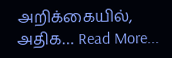அறிக்கையில், அதிக… Read More...